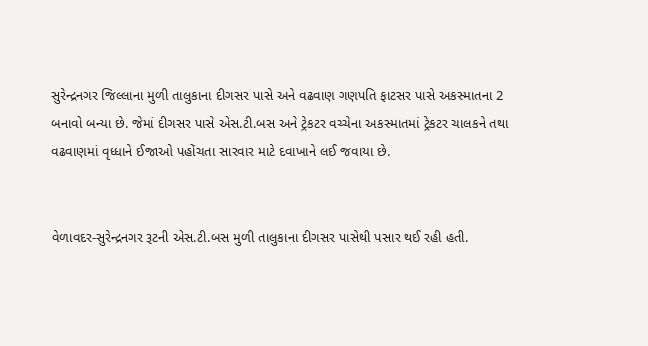સુરેન્દ્રનગર જિલ્લાના મુળી તાલુકાના દીગસર પાસે અને વઢવાણ ગણપતિ ફાટસર પાસે અકસ્માતના 2 બનાવો બન્યા છે. જેમાં દીગસર પાસે એસ.ટી.બસ અને ટ્રેકટર વચ્ચેના અકસ્માતમાં ટ્રેકટર ચાલકને તથા વઢવાણમાં વૃધ્ધાને ઈજાઓ પહોંચતા સારવાર માટે દવાખાને લઈ જવાયા છે.


વેળાવદર-સુરેન્દ્રનગર રૂટની એસ.ટી.બસ મુળી તાલુકાના દીગસર પાસેથી પસાર થઈ રહી હતી.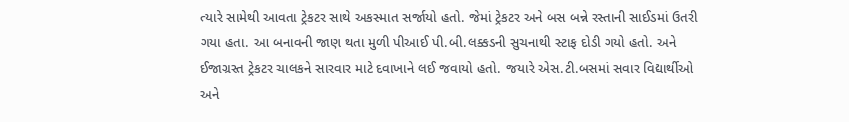ત્યારે સામેથી આવતા ટ્રેકટર સાથે અકસ્માત સર્જાયો હતો. જેમાં ટ્રેકટર અને બસ બન્ને રસ્તાની સાઈડમાં ઉતરી ગયા હતા. આ બનાવની જાણ થતા મુળી પીઆઈ પી.બી.લક્કડની સુચનાથી સ્ટાફ દોડી ગયો હતો. અને ઈજાગ્રસ્ત ટ્રેકટર ચાલકને સારવાર માટે દવાખાને લઈ જવાયો હતો. જયારે એસ.ટી.બસમાં સવાર વિદ્યાર્થીઓ અને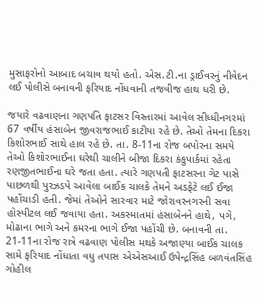મુસાફરોનો આબાદ બચાવ થયો હતો. એસ.ટી.ના ડ્રાઈવરનું નીવેદન લઈ પોલીસે બનાવની ફરિયાદ નોંધવાની તજવીજ હાથ ધરી છે.

જયારે વઢવાણના ગણપતિ ફાટસર વિસ્તારમાં આવેલ સીધ્ધીનગરમાં 67 વર્ષીય હંસાબેન જીવરાજભાઈ કાટીયા રહે છે. તેઓ તેમના દિકરા કિશોરભાઈ સાથે હાલ રહે છે. તા. 8-11ના રોજ બપોરના સમયે તેઓ કિશોરભાઈના ઘરેથી ચાલીને બીજા દિકરા કંકુપાર્કમાં રહેતા રણજીતભાઈના ઘરે જતા હતા. ત્યારે ગણપતી ફાટસરના ગેટ પાસે પાછળથી પુરઝડપે આવેલા બાઈક ચાલકે તેમને અડફેટે લઈ ઈજા પહોંચાડી હતી. જેમાં તેઓને સારવાર માટે જોરાવરનગરની સવા હોસ્પીટલ લઈ જવાયા હતા. અકસ્માતમાં હંસાબેનને હાથે, પગે, મોઢાના ભાગે અને કમરના ભાગે ઈજા પહોંચી છે. બનાવની તા. 21-11ના રોજ રાત્રે વઢવાણ પોલીસ મથકે અજાણ્યા બાઈક ચાલક સામે ફરિયાદ નોંધાતા વધુ તપાસ એએસઆઈ ઉપેન્દ્રસિંહ બળવંતસિંહ ગોહીલ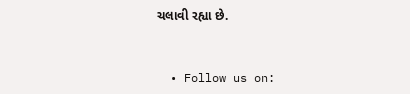ચલાવી રહ્યા છે.


  • Follow us on: